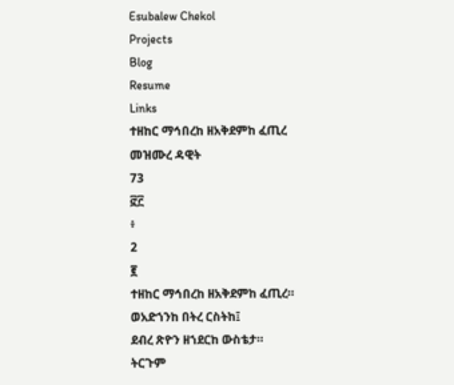Esubalew Chekol
Projects
Blog
Resume
Links
ተዘከር ማኅበረከ ዘአቅደምከ ፈጢረ
መዝሙረ ዳዊት
73
፸፫
፥
2
፪
ተዘከር ማኅበረከ ዘአቅደምከ ፈጢረ።
ወአድኀንከ በትረ ርስትከ፤
ደብረ ጽዮን ዘኀደርከ ውስቴታ።
ትርጉም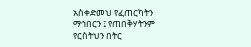አስቀድመህ የፈጠርካትን ማኅበርን ፤ የጠበቅሃትንም
የርስትህን በትር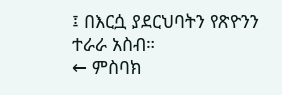፤ በእርሷ ያደርህባትን የጽዮንን
ተራራ አስብ።
← ምስባክ